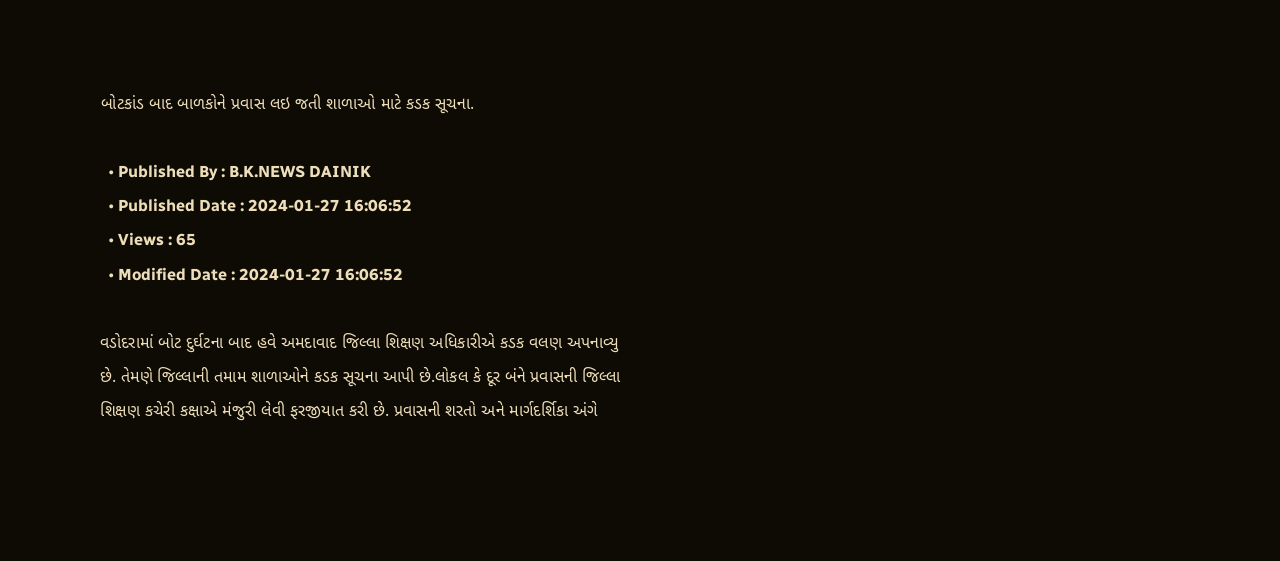બોટકાંડ બાદ બાળકોને પ્રવાસ લઇ જતી શાળાઓ માટે કડક સૂચના.

  • Published By : B.K.NEWS DAINIK
  • Published Date : 2024-01-27 16:06:52
  • Views : 65
  • Modified Date : 2024-01-27 16:06:52

વડોદરામાં બોટ દુર્ઘટના બાદ હવે અમદાવાદ જિલ્લા શિક્ષણ અધિકારીએ કડક વલણ અપનાવ્યુ છે. તેમણે જિલ્લાની તમામ શાળાઓને કડક સૂચના આપી છે.લોકલ કે દૂર બંને પ્રવાસની જિલ્લા શિક્ષણ કચેરી કક્ષાએ મંજુરી લેવી ફરજીયાત કરી છે. પ્રવાસની શરતો અને માર્ગદર્શિકા અંગે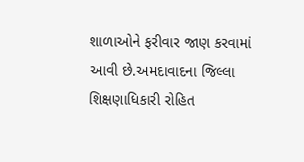શાળાઓને ફરીવાર જાણ કરવામાં આવી છે.અમદાવાદના જિલ્લા શિક્ષણાધિકારી રોહિત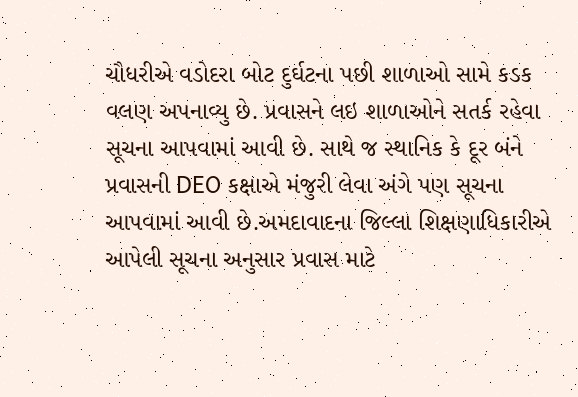ચૌધરીએ વડોદરા બોટ દુર્ઘટના પછી શાળાઓ સામે કડક વલણ અપનાવ્યુ છે. પ્રવાસને લઇ શાળાઓને સતર્ક રહેવા સૂચના આપવામાં આવી છે. સાથે જ સ્થાનિક કે દૂર બંને પ્રવાસની DEO કક્ષાએ મંજુરી લેવા અંગે પણ સૂચના આપવામાં આવી છે.અમદાવાદના જિલ્લા શિક્ષણાધિકારીએ આપેલી સૂચના અનુસાર પ્રવાસ માટે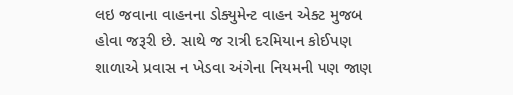લઇ જવાના વાહનના ડોક્યુમેન્ટ વાહન એક્ટ મુજબ હોવા જરૂરી છે. સાથે જ રાત્રી દરમિયાન કોઈપણ શાળાએ પ્રવાસ ન ખેડવા અંગેના નિયમની પણ જાણ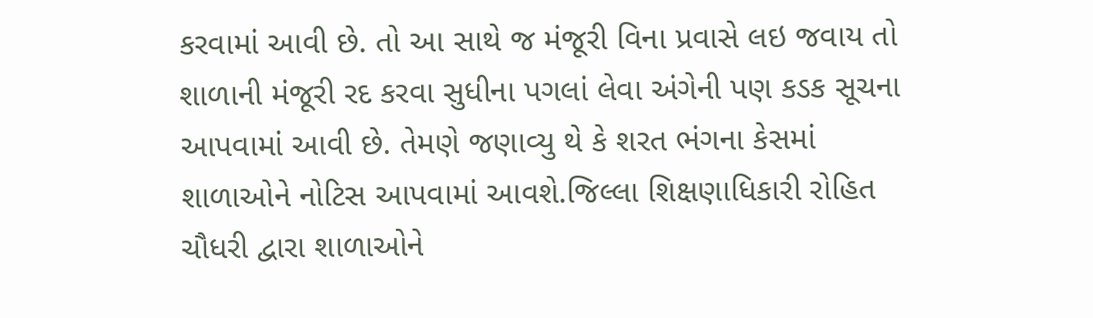કરવામાં આવી છે. તો આ સાથે જ મંજૂરી વિના પ્રવાસે લઇ જવાય તો શાળાની મંજૂરી રદ કરવા સુધીના પગલાં લેવા અંગેની પણ કડક સૂચના આપવામાં આવી છે. તેમણે જણાવ્યુ થે કે શરત ભંગના કેસમાં શાળાઓને નોટિસ આપવામાં આવશે.જિલ્લા શિક્ષણાધિકારી રોહિત ચૌધરી દ્વારા શાળાઓને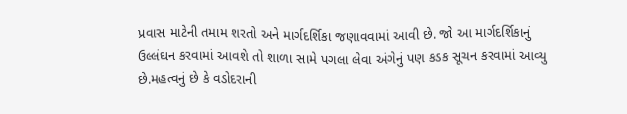પ્રવાસ માટેની તમામ શરતો અને માર્ગદર્શિકા જણાવવામાં આવી છે. જો આ માર્ગદર્શિકાનું ઉલ્લંઘન કરવામાં આવશે તો શાળા સામે પગલા લેવા અંગેનું પણ કડક સૂચન કરવામાં આવ્યુ છે.મહત્વનું છે કે વડોદરાની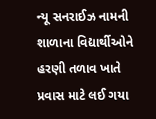ન્યૂ સનરાઈઝ નામની શાળાના વિદ્યાર્થીઓને હરણી તળાવ ખાતે પ્રવાસ માટે લઈ ગયા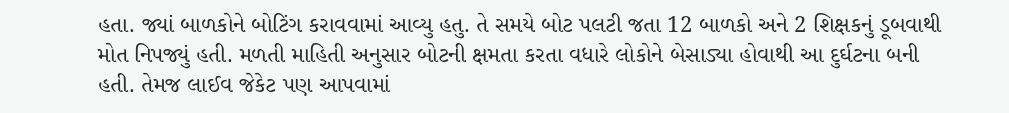હતા. જ્યાં બાળકોને બોટિંગ કરાવવામાં આવ્યુ હતુ. તે સમયે બોટ પલટી જતા 12 બાળકો અને 2 શિક્ષકનું ડૂબવાથી મોત નિપજ્યું હતી. મળતી માહિતી અનુસાર બોટની ક્ષમતા કરતા વધારે લોકોને બેસાડ્યા હોવાથી આ દુર્ઘટના બની હતી. તેમજ લાઈવ જેકેટ પણ આપવામાં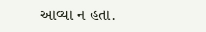આવ્યા ન હતા.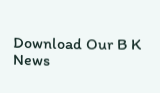Download Our B K News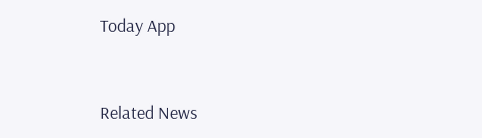Today App



Related News